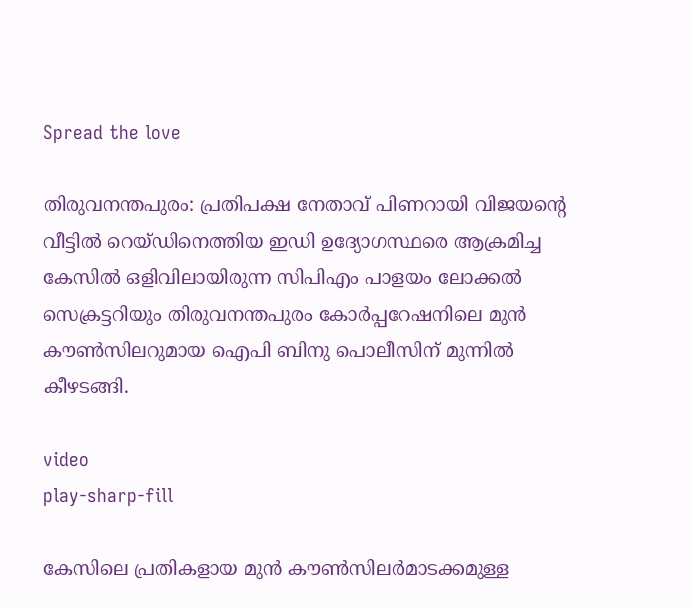Spread the love

തിരുവനന്തപുരം: പ്രതിപക്ഷ നേതാവ് പിണറായി വിജയന്‍റെ വീട്ടില്‍ റെയ്ഡിനെത്തിയ ഇഡി ഉദ്യോഗസ്ഥരെ ആക്രമിച്ച കേസില്‍ ഒളിവിലായിരുന്ന സിപിഎം പാളയം ലോക്കല്‍ സെക്രട്ടറിയും തിരുവനന്തപുരം കോർപ്പറേഷനിലെ മുൻ കൗണ്‍സിലറുമായ ഐപി ബിനു പൊലീസിന് മുന്നില്‍ കീഴടങ്ങി.

video
play-sharp-fill

കേസിലെ പ്രതികളായ മുൻ കൗണ്‍സിലർമാടക്കമുള്ള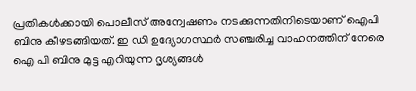പ്രതികള്‍ക്കായി പൊലീസ് അന്വേഷണം നടക്കുന്നതിനിടെയാണ് ഐപി ബിനു കീഴടങ്ങിയത്. ഇ ഡി ഉദ്യോഗസ്ഥർ സഞ്ചരിച്ച വാഹനത്തിന് നേരെ ഐ പി ബിനു മുട്ട എറിയുന്ന ദൃശ്യങ്ങള്‍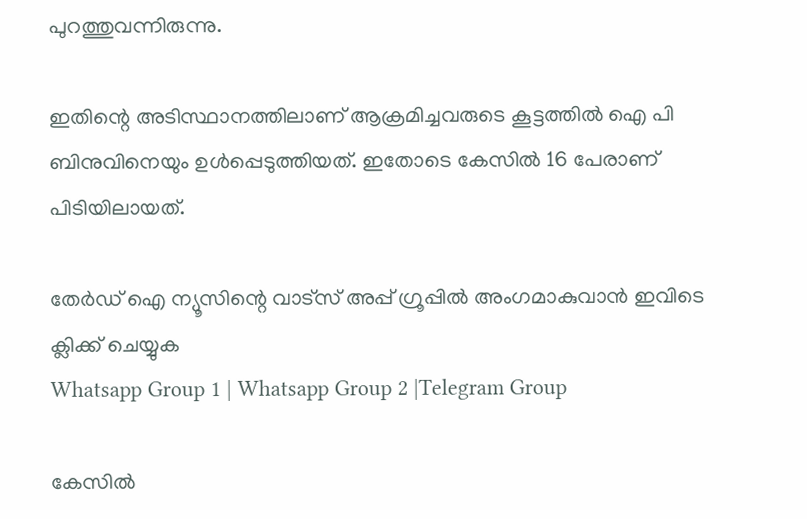പുറത്തുവന്നിരുന്നു.

ഇതിന്റെ അടിസ്ഥാനത്തിലാണ് ആക്രമിച്ചവരുടെ കൂട്ടത്തില്‍ ഐ പി ബിനുവിനെയും ഉള്‍പ്പെടുത്തിയത്. ഇതോടെ കേസില്‍ 16 പേരാണ് പിടിയിലായത്.

തേർഡ് ഐ ന്യൂസിന്റെ വാട്സ് അപ്പ് ഗ്രൂപ്പിൽ അംഗമാകുവാൻ ഇവിടെ ക്ലിക്ക് ചെയ്യുക
Whatsapp Group 1 | Whatsapp Group 2 |Telegram Group

കേസില്‍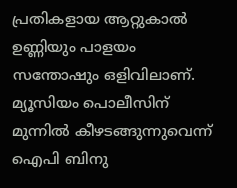പ്രതികളായ ആറ്റുകാല്‍ ഉണ്ണിയും പാളയം സന്തോഷും ഒളിവിലാണ്. മ്യൂസിയം പൊലീസിന് മുന്നില്‍ കീഴടങ്ങുന്നുവെന്ന് ഐപി ബിനു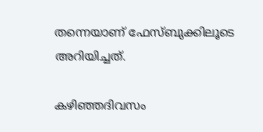തന്നെയാണ് ഫേസ്ബുക്കിലൂടെ അറിയിച്ചത്.

കഴിഞ്ഞദിവസം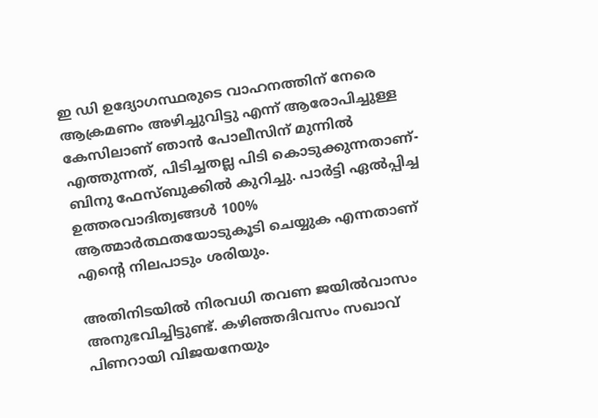ഇ ഡി ഉദ്യോഗസ്ഥരുടെ വാഹനത്തിന് നേരെ ആക്രമണം അഴിച്ചുവിട്ടു എന്ന് ആരോപിച്ചുള്ള കേസിലാണ് ഞാൻ പോലീസിന് മുന്നില്‍ എത്തുന്നത്, പിടിച്ചതല്ല പിടി കൊടുക്കുന്നതാണ്- ബിനു ഫേസ്ബുക്കില്‍ കുറിച്ചു. പാർട്ടി ഏല്‍പ്പിച്ച ഉത്തരവാദിത്വങ്ങള്‍ 100% ആത്മാർത്ഥതയോടുകൂടി ചെയ്യുക എന്നതാണ് എന്‍റെ നിലപാടും ശരിയും.

അതിനിടയില്‍ നിരവധി തവണ ജയില്‍വാസം അനുഭവിച്ചിട്ടുണ്ട്. കഴിഞ്ഞദിവസം സഖാവ് പിണറായി വിജയനേയും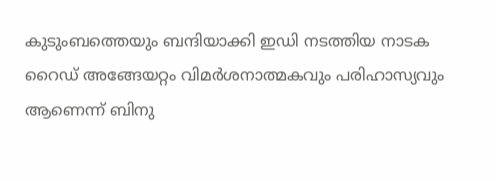കുടുംബത്തെയും ബന്ദിയാക്കി ഇഡി നടത്തിയ നാടക റൈഡ് അങ്ങേയറ്റം വിമർശനാത്മകവും പരിഹാസ്യവും ആണെന്ന് ബിനു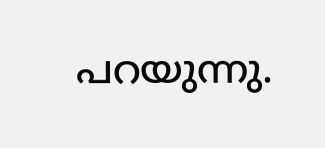പറയുന്നു.